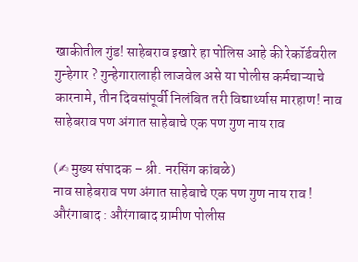खाकीतील गुंड! साहेबराव इखारे हा पोलिस आहे की रेकॉर्डवरील गुन्हेगार ? गुन्हेगारालाही लाजवेल असे या पोलीस कर्मचाऱ्याचे कारनामे, तीन दिवसांपूर्वी निलंबित तरी विद्यार्थ्यास मारहाण! नाव साहेबराव पण अंगात साहेबाचे एक पण गुण नाय राव

(✍ मुख्य संपादक – श्री. नरसिंग कांबळे)
नाव साहेबराव पण अंगात साहेबाचे एक पण गुण नाय राव !
औरंगाबाद : औरंगाबाद ग्रामीण पोलीस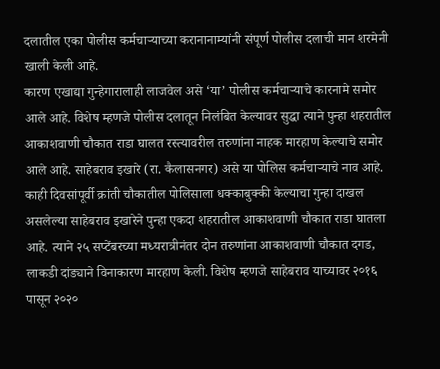दलातील एका पोलीस कर्मचाऱ्याच्या करानानाम्यांनी संपूर्ण पोलीस दलाची मान शरमेनी खाली केली आहे.
कारण एखाद्या गुन्हेगारालाही लाजवेल असे ‘या’ पोलीस कर्मचाऱ्याचे कारनामे समोर आले आहे. विशेष म्हणजे पोलीस दलातून निलंबित केल्यावर सुद्धा त्याने पुन्हा शहरातील आकाशवाणी चौकात राडा घालत रस्त्यावरील तरुणांना नाहक मारहाण केल्याचे समोर आले आहे. साहेबराव इखारे (रा. कैलासनगर) असे या पोलिस कर्मचाऱ्याचे नाव आहे.
काही दिवसांपूर्वी क्रांती चौकातील पोलिसाला धक्काबुक्की केल्याचा गुन्हा दाखल असलेल्या साहेबराव इखारेने पुन्हा एकदा शहरातील आकाशवाणी चौकात राडा घातला आहे. त्याने २५ सप्टेंबरच्या मध्यरात्रीनंतर दोन तरुणांना आकाशवाणी चौकात दगड, लाकडी दांड्याने विनाकारण मारहाण केली. विशेष म्हणजे साहेबराव याच्यावर २०१६ पासून २०२०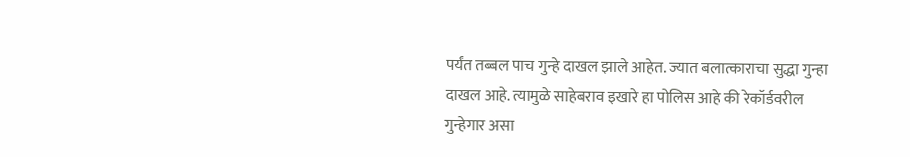पर्यंत तब्बल पाच गुन्हे दाखल झाले आहेत. ज्यात बलात्काराचा सुद्धा गुन्हा दाखल आहे. त्यामुळे साहेबराव इखारे हा पोलिस आहे की रेकॉर्डवरील गुन्हेगार असा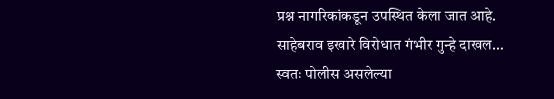प्रश्न नागरिकांकडून उपस्थित केला जात आहे.
साहेबराव इखारे विरोधात गंभीर गुन्हे दाखल…
स्वतः पोलीस असलेल्या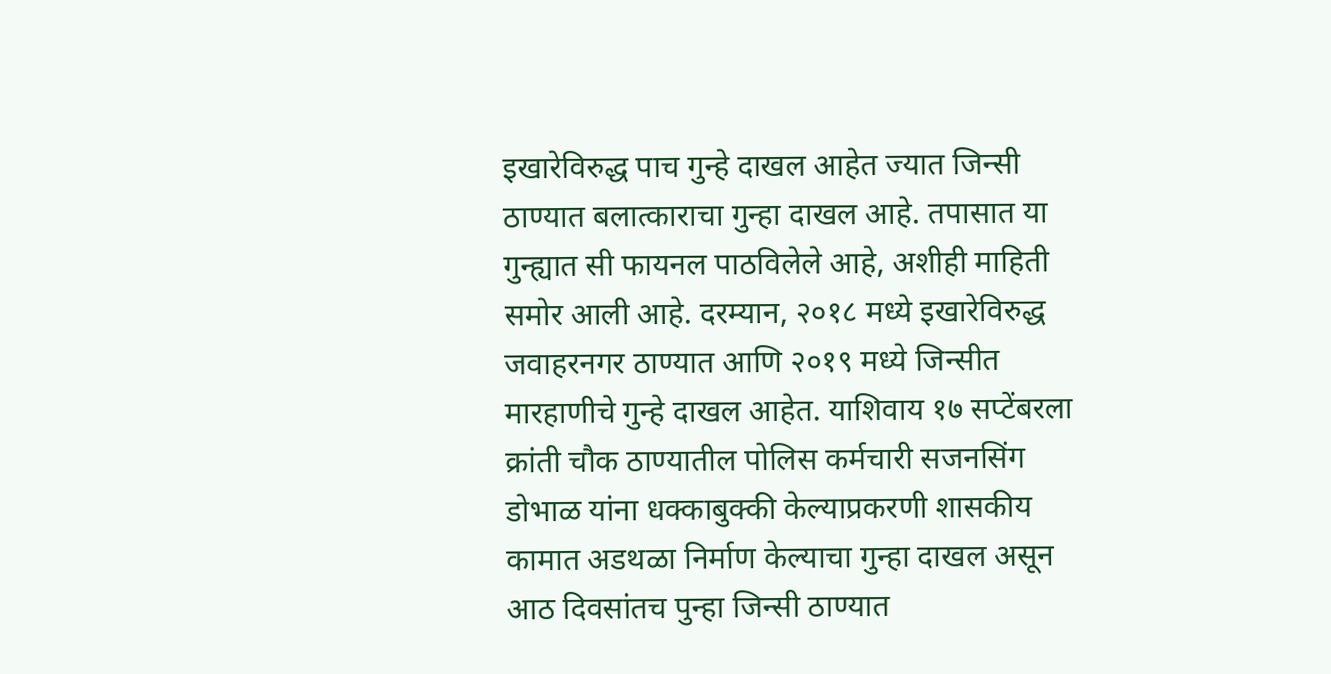इखारेविरुद्ध पाच गुन्हे दाखल आहेत ज्यात जिन्सी ठाण्यात बलात्काराचा गुन्हा दाखल आहे. तपासात या गुन्ह्यात सी फायनल पाठविलेले आहे, अशीही माहिती समोर आली आहे. दरम्यान, २०१८ मध्ये इखारेविरुद्ध जवाहरनगर ठाण्यात आणि २०१९ मध्ये जिन्सीत मारहाणीचे गुन्हे दाखल आहेत. याशिवाय १७ सप्टेंबरला क्रांती चौक ठाण्यातील पोलिस कर्मचारी सजनसिंग डोभाळ यांना धक्काबुक्की केल्याप्रकरणी शासकीय कामात अडथळा निर्माण केल्याचा गुन्हा दाखल असून आठ दिवसांतच पुन्हा जिन्सी ठाण्यात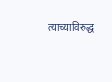त्याच्याविरुद्ध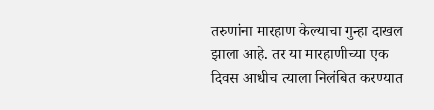तरुणांना मारहाण केल्याचा गुन्हा दाखल झाला आहे. तर या मारहाणीच्या एक दिवस आधीच त्याला निलंबित करण्यात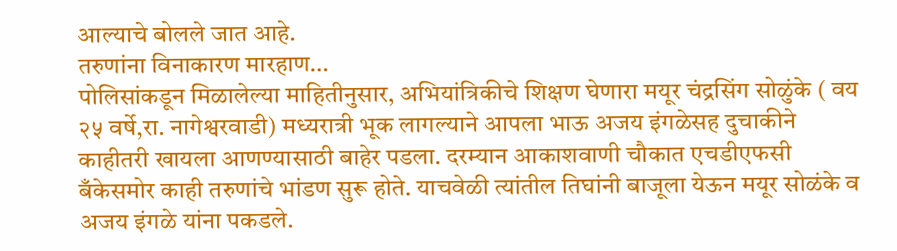आल्याचे बोलले जात आहे.
तरुणांना विनाकारण मारहाण…
पोलिसांकडून मिळालेल्या माहितीनुसार, अभियांत्रिकीचे शिक्षण घेणारा मयूर चंद्रसिंग सोळुंके ( वय २५ वर्षे,रा. नागेश्वरवाडी) मध्यरात्री भूक लागल्याने आपला भाऊ अजय इंगळेसह दुचाकीने काहीतरी खायला आणण्यासाठी बाहेर पडला. दरम्यान आकाशवाणी चौकात एचडीएफसी बँकेसमोर काही तरुणांचे भांडण सुरू होते. याचवेळी त्यांतील तिघांनी बाजूला येऊन मयूर सोळंके व अजय इंगळे यांना पकडले.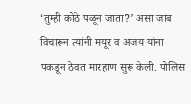‘तुम्ही कोठे पळून जाता?’ असा जाब विचारून त्यांनी मयूर व अजय यांना पकडून ठेवत मारहाण सुरू केली. पोलिस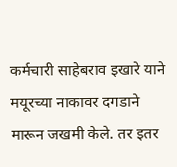कर्मचारी साहेबराव इखारे याने मयूरच्या नाकावर दगडाने मारून जखमी केले. तर इतर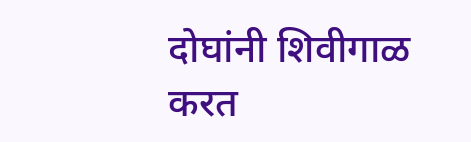दोघांनी शिवीगाळ करत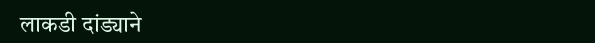लाकडी दांड्याने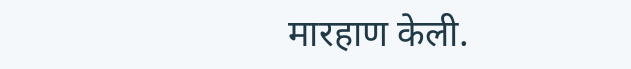मारहाण केली.